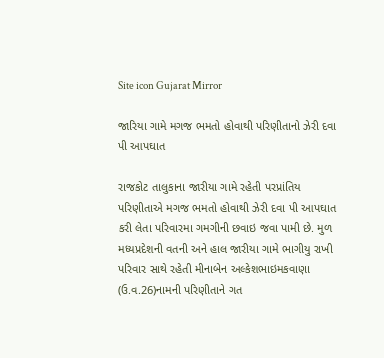Site icon Gujarat Mirror

જારિયા ગામે મગજ ભમતો હોવાથી પરિણીતાનો ઝેરી દવા પી આપઘાત

રાજકોટ તાલુકાના જારીયા ગામે રહેતી પરપ્રાંતિય પરિણીતાએ મગજ ભમતો હોવાથી ઝેરી દવા પી આપઘાત કરી લેતા પરિવારમા ગમગીની છવાઇ જવા પામી છે. મુળ મધ્યપ્રદેશની વતની અને હાલ જારીયા ગામે ભાગીયુ રાખી પરિવાર સાથે રહેતી મીનાબેન અલ્કેશભાઇમકવાણા (ઉ.વ.26)નામની પરિણીતાને ગત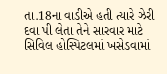તા.18ના વાડીએ હતી ત્યારે ઝેરી દવા પી લેતા તેને સારવાર માટે સિવિલ હોસ્પિટલમાં ખસેડવામાં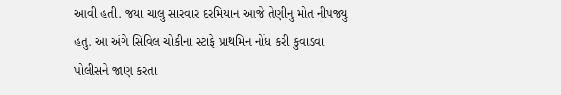આવી હતી. જયા ચાલુ સારવાર દરમિયાન આજે તેણીનુ મોત નીપજ્યુ હતુ. આ અંગે સિવિલ ચોકીના સ્ટાફે પ્રાથમિન નોંધ કરી કુવાડવા પોલીસને જાણ કરતા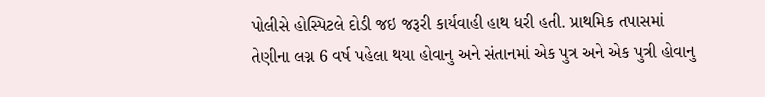પોલીસે હોસ્પિટલે દોડી જઇ જરૂરી કાર્યવાહી હાથ ધરી હતી. પ્રાથમિક તપાસમાં તેણીના લગ્ન 6 વર્ષ પહેલા થયા હોવાનુ અને સંતાનમાં એક પુત્ર અને એક પુત્રી હોવાનુ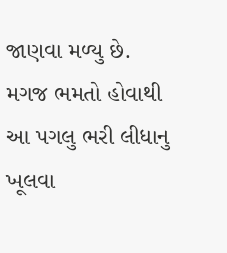જાણવા મળ્યુ છે. મગજ ભમતો હોવાથી આ પગલુ ભરી લીધાનુ ખૂલવા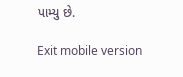પામ્યુ છે.

Exit mobile version